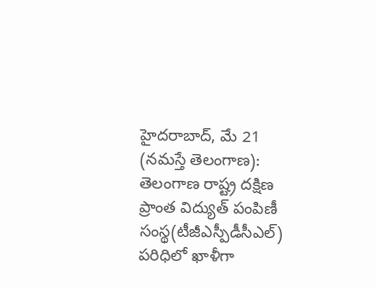హైదరాబాద్, మే 21 (నమస్తే తెలంగాణ): తెలంగాణ రాష్ట్ర దక్షిణ ప్రాంత విద్యుత్ పంపిణీ సంస్థ(టీజీఎస్పీడీసీఎల్) పరిధిలో ఖాళీగా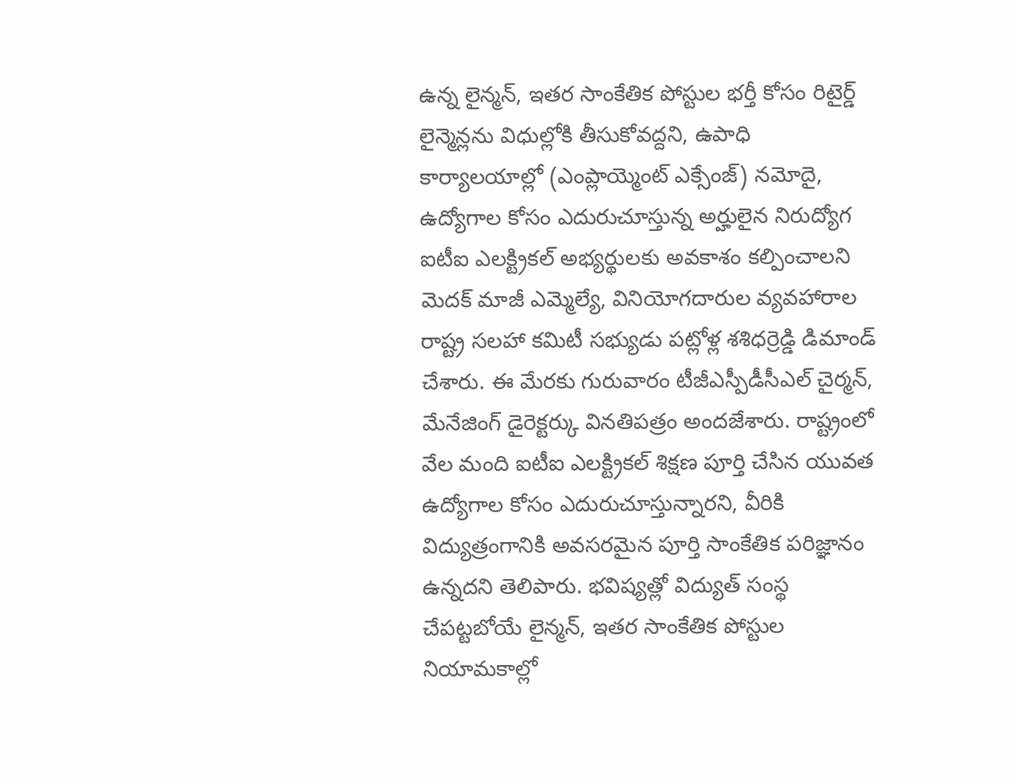ఉన్న లైన్మన్, ఇతర సాంకేతిక పోస్టుల భర్తీ కోసం రిటైర్డ్ లైన్మెన్లను విధుల్లోకి తీసుకోవద్దని, ఉపాధి కార్యాలయాల్లో (ఎంప్లాయ్మెంట్ ఎక్సేంజ్) నమోదై, ఉద్యోగాల కోసం ఎదురుచూస్తున్న అర్హులైన నిరుద్యోగ ఐటీఐ ఎలక్ట్రికల్ అభ్యర్థులకు అవకాశం కల్పించాలని మెదక్ మాజీ ఎమ్మెల్యే, వినియోగదారుల వ్యవహారాల రాష్ట్ర సలహా కమిటీ సభ్యుడు పట్లోళ్ల శశిధర్రెడ్డి డిమాండ్ చేశారు. ఈ మేరకు గురువారం టీజీఎస్పీడీసీఎల్ చైర్మన్, మేనేజింగ్ డైరెక్టర్కు వినతిపత్రం అందజేశారు. రాష్ట్రంలో వేల మంది ఐటీఐ ఎలక్ట్రికల్ శిక్షణ పూర్తి చేసిన యువత ఉద్యోగాల కోసం ఎదురుచూస్తున్నారని, వీరికి విద్యుత్రంగానికి అవసరమైన పూర్తి సాంకేతిక పరిజ్ఞానం ఉన్నదని తెలిపారు. భవిష్యత్లో విద్యుత్ సంస్థ చేపట్టబోయే లైన్మన్, ఇతర సాంకేతిక పోస్టుల నియామకాల్లో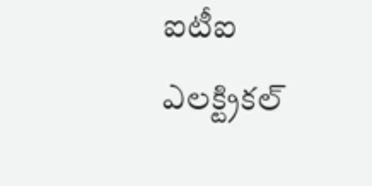ఐటీఐ ఎలక్ట్రికల్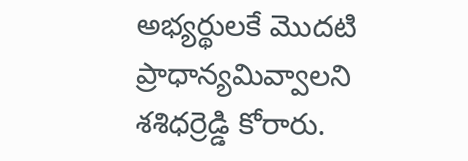అభ్యర్థులకే మొదటి ప్రాధాన్యమివ్వాలని శశిధర్రెడ్డి కోరారు.